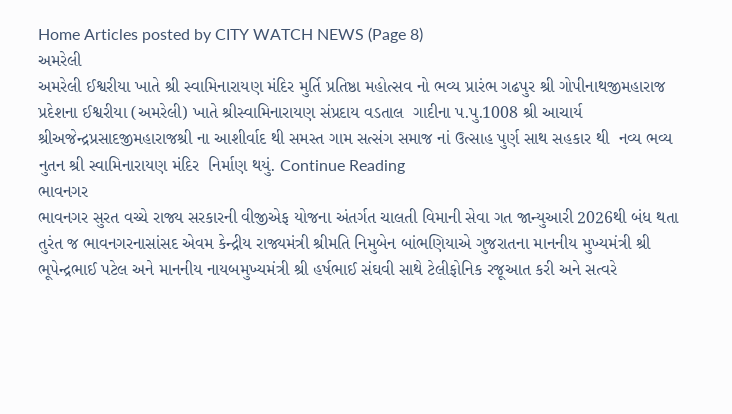Home Articles posted by CITY WATCH NEWS (Page 8)
અમરેલી
અમરેલી ઈશ્વરીયા ખાતે શ્રી સ્વામિનારાયણ મંદિર મુર્તિ પ્રતિષ્ઠા મહોત્સવ નો ભવ્ય પ્રારંભ ગઢપુર શ્રી ગોપીનાથજીમહારાજ પ્રદેશના ઈશ્વરીયા (અમરેલી) ખાતે શ્રીસ્વામિનારાયણ સંપ્રદાય વડતાલ  ગાદીના પ.પુ.1008 શ્રી આચાર્ય શ્રીઅજેન્દ્રપ્રસાદજીમહારાજશ્રી ના આશીર્વાદ થી સમસ્ત ગામ સત્સંગ સમાજ નાં ઉત્સાહ પુર્ણ સાથ સહકાર થી  નવ્ય ભવ્ય નુતન શ્રી સ્વામિનારાયણ મંદિર  નિર્માણ થયું. Continue Reading
ભાવનગર
ભાવનગર સુરત વચ્ચે રાજ્ય સરકારની વીજીએફ યોજના અંતર્ગત ચાલતી વિમાની સેવા ગત જાન્યુઆરી 2026થી બંધ થતા તુરંત જ ભાવનગરનાસાંસદ એવમ કેન્દ્રીય રાજ્યમંત્રી શ્રીમતિ નિમુબેન બાંભણિયાએ ગુજરાતના માનનીય મુખ્યમંત્રી શ્રી ભૂપેન્દ્રભાઈ પટેલ અને માનનીય નાયબમુખ્યમંત્રી શ્રી હર્ષભાઈ સંઘવી સાથે ટેલીફોનિક રજૂઆત કરી અને સત્વરે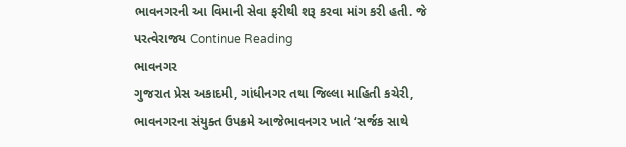ભાવનગરની આ વિમાની સેવા ફરીથી શરૂ કરવા માંગ કરી હતી. જે પરત્વેરાજય Continue Reading
ભાવનગર
ગુજરાત પ્રેસ અકાદમી, ગાંધીનગર તથા જિલ્લા માહિતી કચેરી, ભાવનગરના સંયુક્ત ઉપક્રમે આજેભાવનગર ખાતે ‘સર્જક સાથે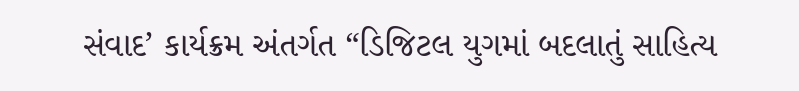સંવાદ’ કાર્યક્રમ અંતર્ગત “ડિજિટલ યુગમાં બદલાતું સાહિત્ય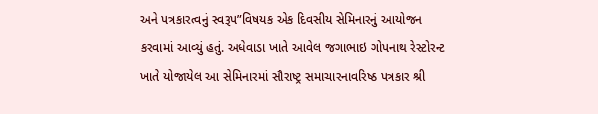અને પત્રકારત્વનું સ્વરૂપ”વિષયક એક દિવસીય સેમિનારનું આયોજન કરવામાં આવ્યું હતું. અધેવાડા ખાતે આવેલ જગાભાઇ ગોપનાથ રેસ્ટોરન્ટ ખાતે યોજાયેલ આ સેમિનારમાં સૌરાષ્ટ્ર સમાચારનાવરિષ્ઠ પત્રકાર શ્રી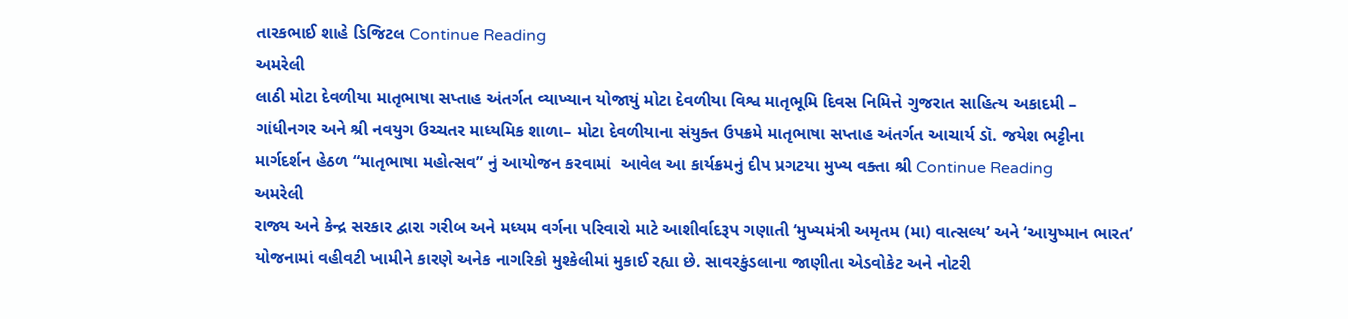તારકભાઈ શાહે ડિજિટલ Continue Reading
અમરેલી
લાઠી મોટા દેવળીયા માતૃભાષા સપ્તાહ અંતર્ગત વ્યાખ્યાન યોજાયું મોટા દેવળીયા વિશ્વ માતૃભૂમિ દિવસ નિમિત્તે ગુજરાત સાહિત્ય અકાદમી – ગાંધીનગર અને શ્રી નવયુગ ઉચ્ચતર માધ્યમિક શાળા– મોટા દેવળીયાના સંયુક્ત ઉપક્રમે માતૃભાષા સપ્તાહ અંતર્ગત આચાર્ય ડૉ. જયેશ ભટ્ટીના માર્ગદર્શન હેઠળ “માતૃભાષા મહોત્સવ” નું આયોજન કરવામાં  આવેલ આ કાર્યક્રમનું દીપ પ્રગટયા મુખ્ય વક્તા શ્રી Continue Reading
અમરેલી
રાજ્ય અને કેન્દ્ર સરકાર દ્વારા ગરીબ અને મધ્યમ વર્ગના પરિવારો માટે આશીર્વાદરૂપ ગણાતી ‘મુખ્યમંત્રી અમૃતમ (મા) વાત્સલ્ય’ અને ‘આયુષ્માન ભારત’ યોજનામાં વહીવટી ખામીને કારણે અનેક નાગરિકો મુશ્કેલીમાં મુકાઈ રહ્યા છે. સાવરકુંડલાના જાણીતા એડવોકેટ અને નોટરી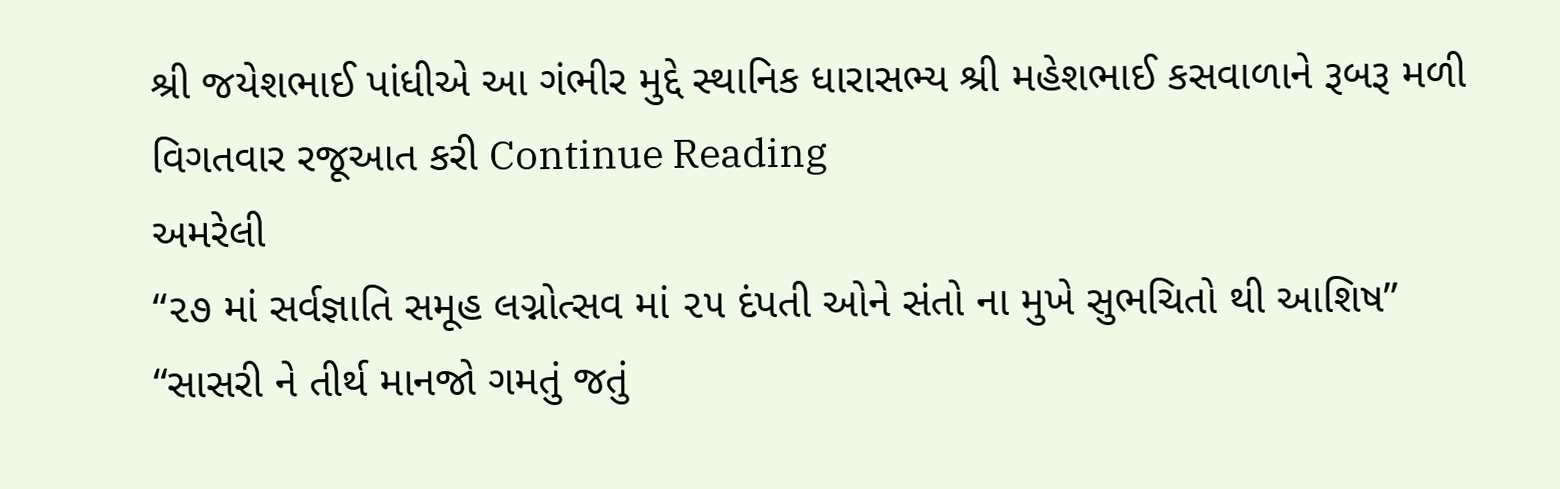શ્રી જયેશભાઈ પાંધીએ આ ગંભીર મુદ્દે સ્થાનિક ધારાસભ્ય શ્રી મહેશભાઈ કસવાળાને રૂબરૂ મળી વિગતવાર રજૂઆત કરી Continue Reading
અમરેલી
“૨૭ માં સર્વજ્ઞાતિ સમૂહ લગ્નોત્સવ માં ૨૫ દંપતી ઓને સંતો ના મુખે સુભચિતો થી આશિષ”  “સાસરી ને તીર્થ માનજો ગમતું જતું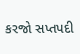કરજો સપ્તપદી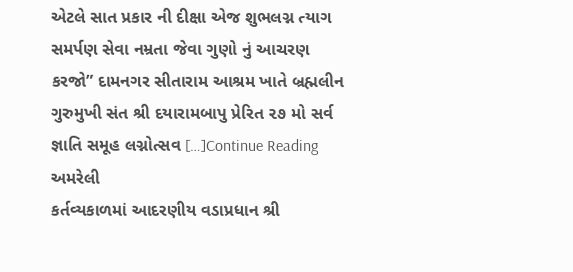એટલે સાત પ્રકાર ની દીક્ષા એજ શુભલગ્ન ત્યાગ સમર્પણ સેવા નમ્રતા જેવા ગુણો નું આચરણ કરજો” દામનગર સીતારામ આશ્રમ ખાતે બ્રહ્મલીન ગુરુમુખી સંત શ્રી દયારામબાપુ પ્રેરિત ૨૭ મો સર્વ જ્ઞાતિ સમૂહ લગ્નોત્સવ […]Continue Reading
અમરેલી
કર્તવ્યકાળમાં આદરણીય વડાપ્રધાન શ્રી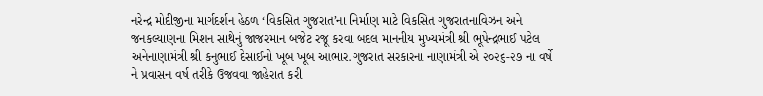નરેન્દ્ર મોદીજીના માર્ગદર્શન હેઠળ ‘વિકસિત ગુજરાત’ના નિર્માણ માટે વિકસિત ગુજરાતનાવિઝન અને જનકલ્યાણના મિશન સાથેનું જાજરમાન બજેટ રજૂ કરવા બદલ માનનીય મુખ્યમંત્રી શ્રી ભૂપેન્દ્રભાઈ પટેલ અનેનાણામંત્રી શ્રી કનુભાઈ દેસાઈનો ખૂબ ખૂબ આભાર.ગુજરાત સરકારના નાણામંત્રી એ ૨૦૨૬-૨૭ ના વર્ષે ને પ્રવાસન વર્ષ તરીકે ઉજવવા જાહેરાત કરી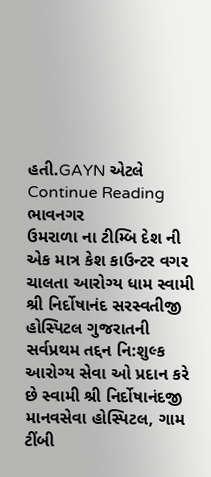હતી.GAYN એટલે Continue Reading
ભાવનગર
ઉમરાળા ના ટીમ્બિ દેશ ની એક માત્ર કેશ કાઉન્ટર વગર ચાલતા આરોગ્ય ધામ સ્વામી શ્રી નિર્દોષાનંદ સરસ્વતીજી હોસ્પિટલ ગુજરાતની સર્વપ્રથમ તદ્દન નિ:શુલ્ક આરોગ્ય સેવા ઓ પ્રદાન કરે છે સ્વામી શ્રી નિર્દોષાનંદજી માનવસેવા હોસ્પિટલ, ગામ ટીંબી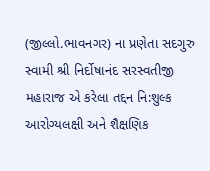(જીલ્લો.ભાવનગર) ના પ્રણેતા સદગુરુ સ્વામી શ્રી નિર્દોષાનંદ સરસ્વતીજી મહારાજ એ કરેલા તદ્દન નિ:શુલ્ક આરોગ્યલક્ષી અને શૈક્ષણિક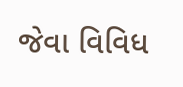જેવા વિવિધ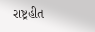રાષ્ટ્રહીત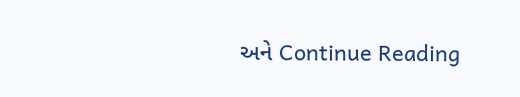અને Continue Reading